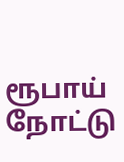ரூபாய் நோட்டு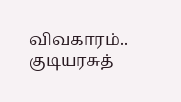விவகாரம்.. குடியரசுத்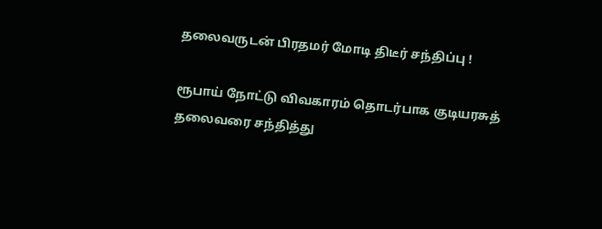தலைவருடன் பிரதமர் மோடி திடீர் சந்திப்பு !

ரூபாய் நோட்டு விவகாரம் தொடர்பாக குடியரசுத் தலைவரை சந்தித்து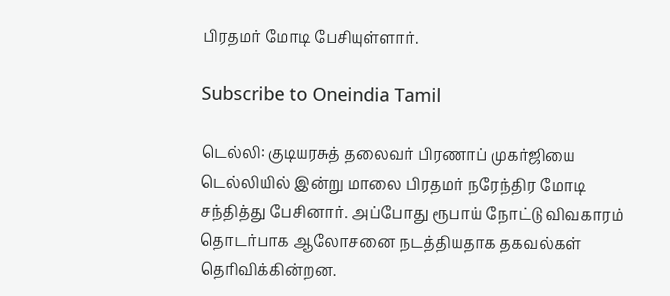பிரதமர் மோடி பேசியுள்ளார்.

Subscribe to Oneindia Tamil

டெல்லி: குடியரசுத் தலைவர் பிரணாப் முகர்ஜியை டெல்லியில் இன்று மாலை பிரதமர் நரேந்திர மோடி சந்தித்து பேசினார். அப்போது ரூபாய் நோட்டு விவகாரம் தொடர்பாக ஆலோசனை நடத்தியதாக தகவல்கள் தெரிவிக்கின்றன.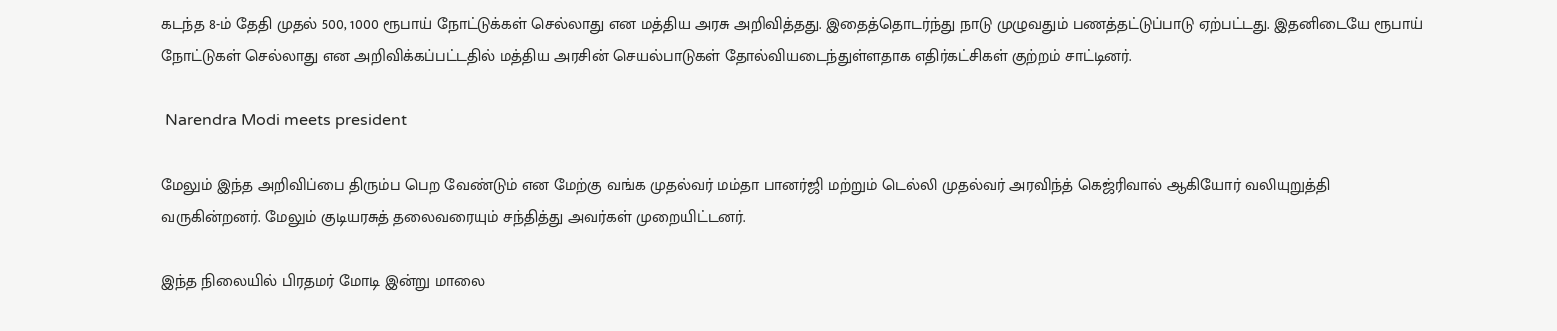கடந்த 8-ம் தேதி முதல் 500, 1000 ரூபாய் நோட்டுக்கள் செல்லாது என மத்திய அரசு அறிவித்தது. இதைத்தொடர்ந்து நாடு முழுவதும் பணத்தட்டுப்பாடு ஏற்பட்டது. இதனிடையே ரூபாய் நோட்டுகள் செல்லாது என அறிவிக்கப்பட்டதில் மத்திய அரசின் செயல்பாடுகள் தோல்வியடைந்துள்ளதாக எதிர்கட்சிகள் குற்றம் சாட்டினர்.

 Narendra Modi meets president

மேலும் இந்த அறிவிப்பை திரும்ப பெற வேண்டும் என மேற்கு வங்க முதல்வர் மம்தா பானர்ஜி மற்றும் டெல்லி முதல்வர் அரவிந்த் கெஜ்ரிவால் ஆகியோர் வலியுறுத்தி வருகின்றனர். மேலும் குடியரசுத் தலைவரையும் சந்தித்து அவர்கள் முறையிட்டனர்.

இந்த நிலையில் பிரதமர் மோடி இன்று மாலை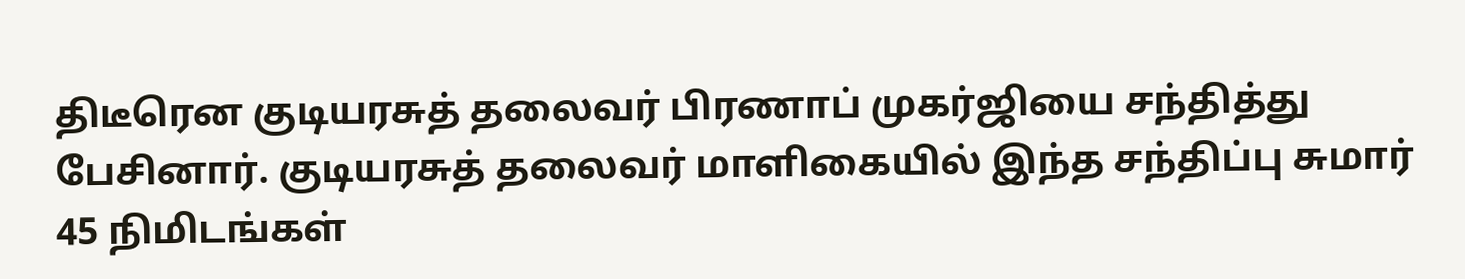திடீரென குடியரசுத் தலைவர் பிரணாப் முகர்ஜியை சந்தித்து பேசினார். குடியரசுத் தலைவர் மாளிகையில் இந்த சந்திப்பு சுமார் 45 நிமிடங்கள்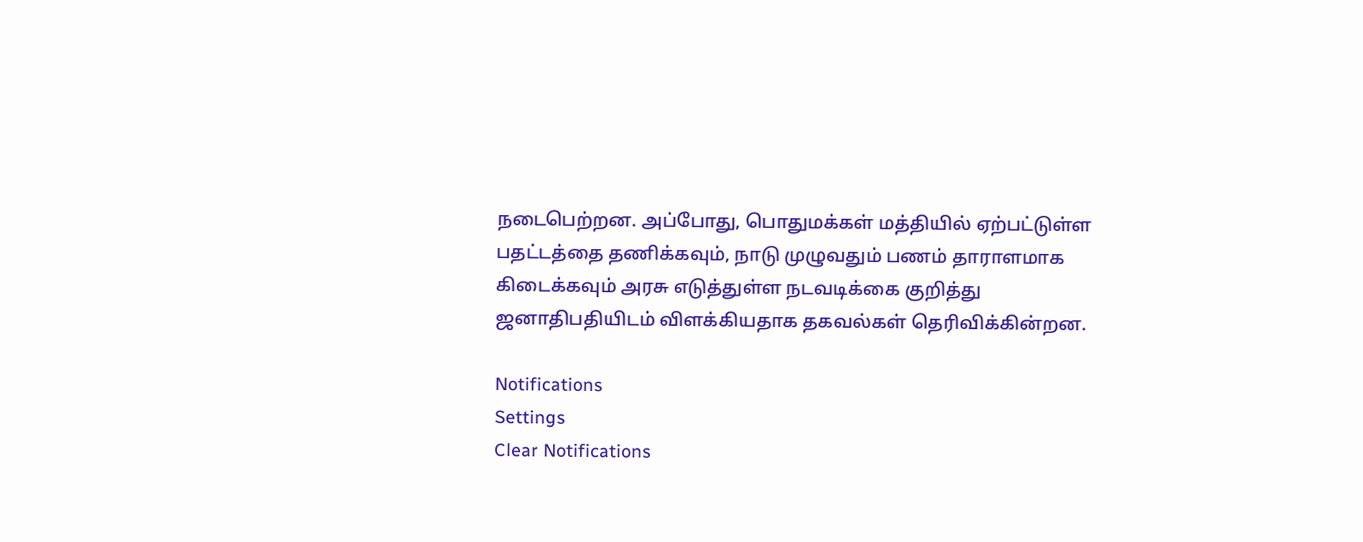நடைபெற்றன. அப்போது, பொதுமக்கள் மத்தியில் ஏற்பட்டுள்ள பதட்டத்தை தணிக்கவும், நாடு முழுவதும் பணம் தாராளமாக கிடைக்கவும் அரசு எடுத்துள்ள நடவடிக்கை குறித்து ஜனாதிபதியிடம் விளக்கியதாக தகவல்கள் தெரிவிக்கின்றன.

Notifications
Settings
Clear Notifications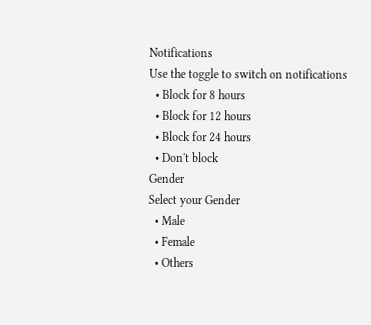Notifications
Use the toggle to switch on notifications
  • Block for 8 hours
  • Block for 12 hours
  • Block for 24 hours
  • Don't block
Gender
Select your Gender
  • Male
  • Female
  • Others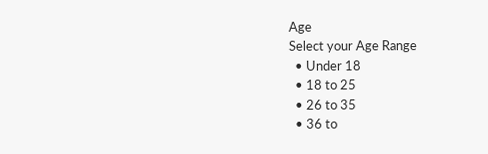Age
Select your Age Range
  • Under 18
  • 18 to 25
  • 26 to 35
  • 36 to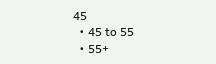45
  • 45 to 55
  • 55+